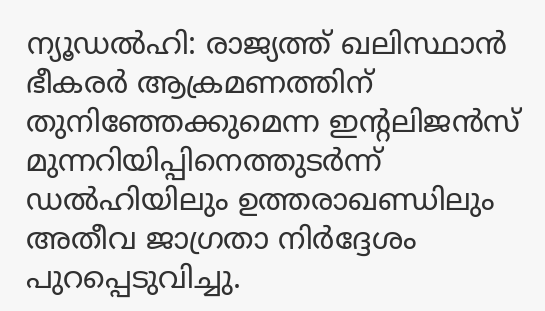ന്യൂഡല്‍ഹി: രാജ്യത്ത് ഖലിസ്ഥാന്‍ ഭീകരര്‍ ആക്രമണത്തിന് തുനിഞ്ഞേക്കുമെന്ന ഇന്റലിജന്‍സ് മുന്നറിയിപ്പിനെത്തുടര്‍ന്ന് ഡല്‍ഹിയിലും ഉത്തരാഖണ്ഡിലും അതീവ ജാഗ്രതാ നിര്‍ദ്ദേശം പുറപ്പെടുവിച്ചു.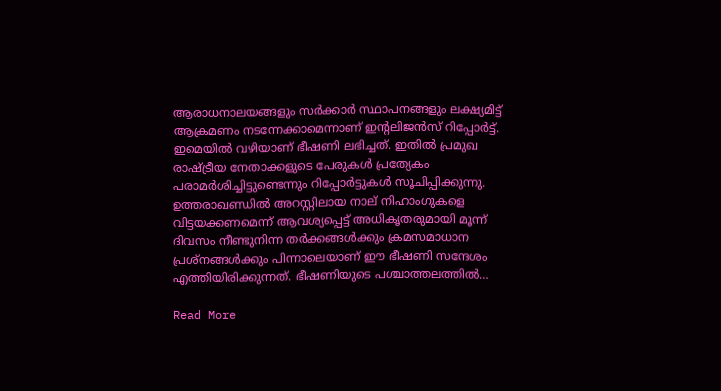ആരാധനാലയങ്ങളും സര്‍ക്കാര്‍ സ്ഥാപനങ്ങളും ലക്ഷ്യമിട്ട് ആക്രമണം നടന്നേക്കാമെന്നാണ് ഇന്റലിജന്‍സ് റിപ്പോര്‍ട്ട്. ഇമെയില്‍ വഴിയാണ് ഭീഷണി ലഭിച്ചത്. ഇതില്‍ പ്രമുഖ രാഷ്ട്രീയ നേതാക്കളുടെ പേരുകള്‍ പ്രത്യേകം പരാമര്‍ശിച്ചിട്ടുണ്ടെന്നും റിപ്പോര്‍ട്ടുകള്‍ സൂചിപ്പിക്കുന്നു. ഉത്തരാഖണ്ഡില്‍ അറസ്റ്റിലായ നാല് നിഹാംഗുകളെ വിട്ടയക്കണമെന്ന് ആവശ്യപ്പെട്ട് അധികൃതരുമായി മൂന്ന് ദിവസം നീണ്ടുനിന്ന തര്‍ക്കങ്ങള്‍ക്കും ക്രമസമാധാന പ്രശ്നങ്ങള്‍ക്കും പിന്നാലെയാണ് ഈ ഭീഷണി സന്ദേശം എത്തിയിരിക്കുന്നത്. ഭീഷണിയുടെ പശ്ചാത്തലത്തില്‍…

Read More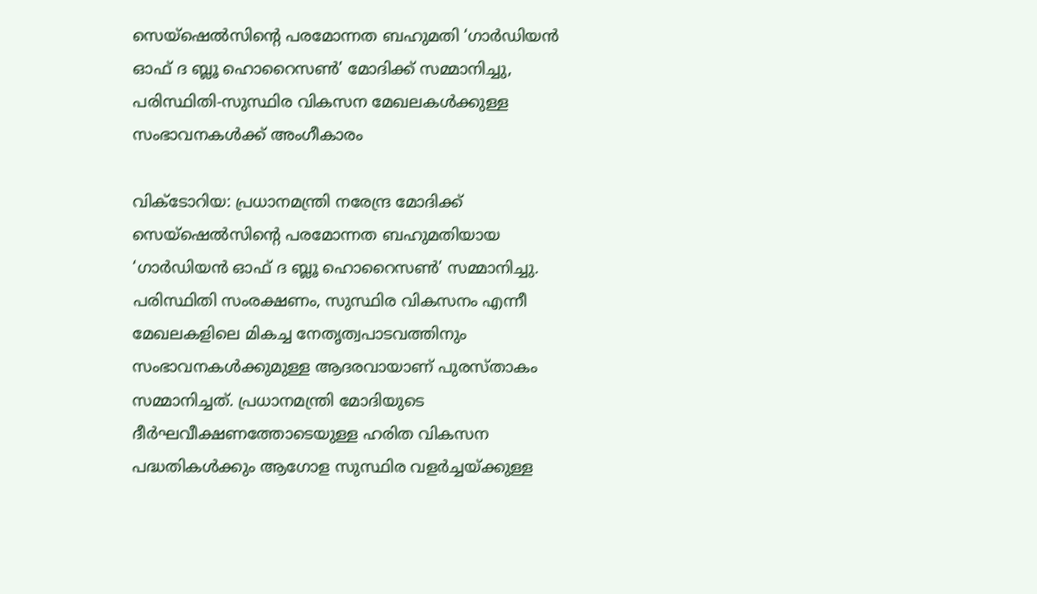സെയ്‌ഷെല്‍സിന്റെ പരമോന്നത ബഹുമതി ‘ഗാര്‍ഡിയന്‍ ഓഫ് ദ ബ്ലൂ ഹൊറൈസണ്‍’ മോദിക്ക് സമ്മാനിച്ചു, പരിസ്ഥിതി-സുസ്ഥിര വികസന മേഖലകള്‍ക്കുള്ള സംഭാവനകള്‍ക്ക് അംഗീകാരം

വിക്ടോറിയ: പ്രധാനമന്ത്രി നരേന്ദ്ര മോദിക്ക് സെയ്‌ഷെല്‍സിന്റെ പരമോന്നത ബഹുമതിയായ ‘ഗാര്‍ഡിയന്‍ ഓഫ് ദ ബ്ലൂ ഹൊറൈസണ്‍’ സമ്മാനിച്ചു. പരിസ്ഥിതി സംരക്ഷണം, സുസ്ഥിര വികസനം എന്നീ മേഖലകളിലെ മികച്ച നേതൃത്വപാടവത്തിനും സംഭാവനകള്‍ക്കുമുള്ള ആദരവായാണ് പുരസ്താകം സമ്മാനിച്ചത്. പ്രധാനമന്ത്രി മോദിയുടെ ദീര്‍ഘവീക്ഷണത്തോടെയുള്ള ഹരിത വികസന പദ്ധതികള്‍ക്കും ആഗോള സുസ്ഥിര വളര്‍ച്ചയ്ക്കുള്ള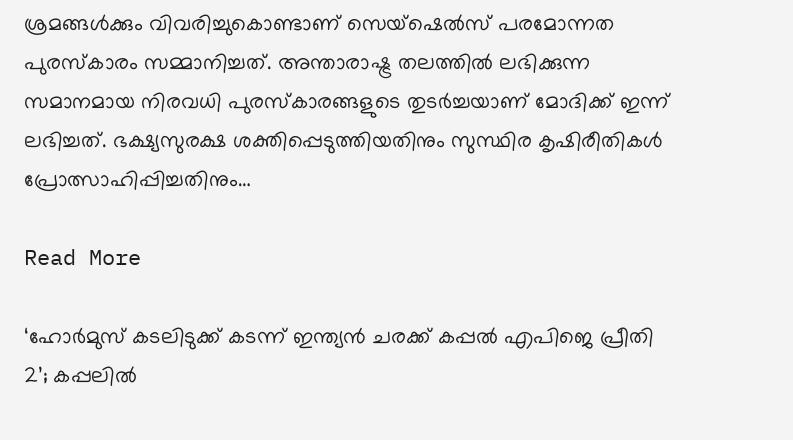ശ്രമങ്ങള്‍ക്കും വിവരിച്ചുകൊണ്ടാണ് സെയ്‌ഷെല്‍സ് പരമോന്നത പുരസ്‌കാരം സമ്മാനിച്ചത്. അന്താരാഷ്ട്ര തലത്തില്‍ ലഭിക്കുന്ന സമാനമായ നിരവധി പുരസ്‌കാരങ്ങളുടെ തുടര്‍ച്ചയാണ് മോദിക്ക് ഇന്ന് ലഭിച്ചത്. ഭക്ഷ്യസുരക്ഷ ശക്തിപ്പെടുത്തിയതിനും സുസ്ഥിര കൃഷിരീതികള്‍ പ്രോത്സാഹിപ്പിച്ചതിനും…

Read More

‘ഹോര്‍മുസ് കടലിടുക്ക് കടന്ന് ഇന്ത്യന്‍ ചരക്ക് കപ്പല്‍ എപിജെ പ്രീതി 2’; കപ്പലില്‍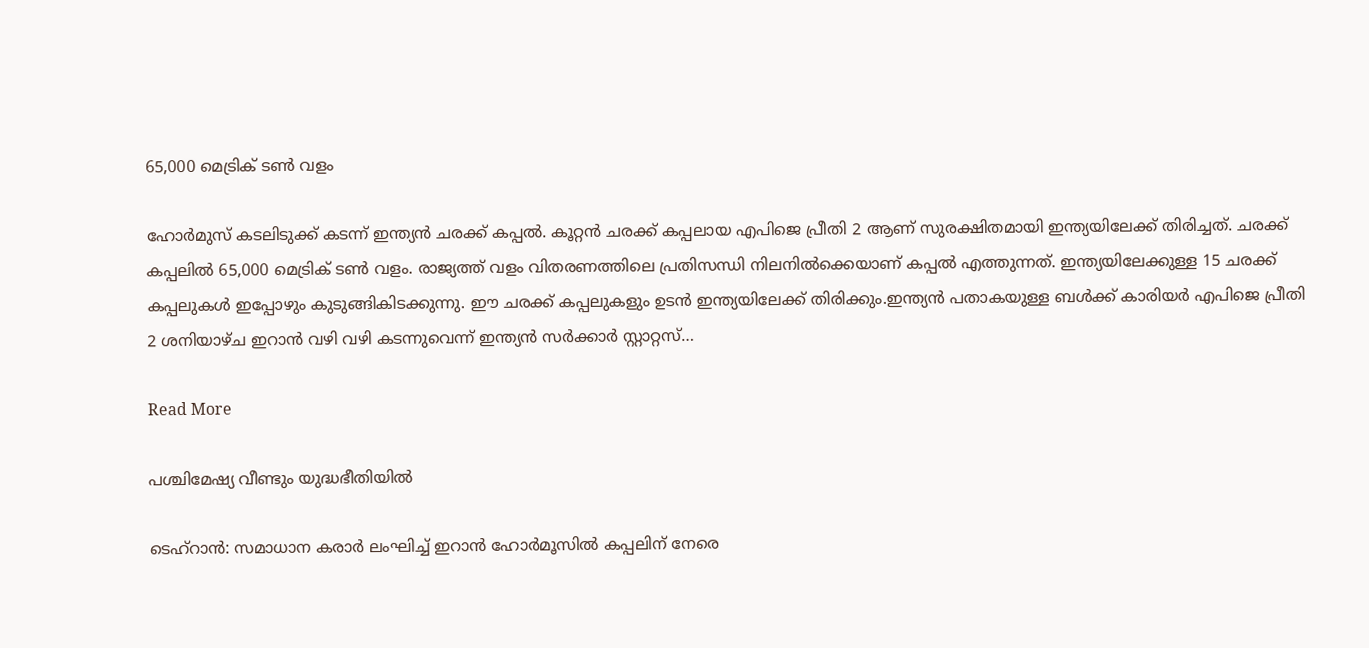65,000 മെട്രിക് ടണ്‍ വളം

ഹോര്‍മുസ് കടലിടുക്ക് കടന്ന് ഇന്ത്യന്‍ ചരക്ക് കപ്പല്‍. കൂറ്റന്‍ ചരക്ക് കപ്പലായ എപിജെ പ്രീതി 2 ആണ് സുരക്ഷിതമായി ഇന്ത്യയിലേക്ക് തിരിച്ചത്. ചരക്ക് കപ്പലില്‍ 65,000 മെട്രിക് ടണ്‍ വളം. രാജ്യത്ത് വളം വിതരണത്തിലെ പ്രതിസന്ധി നിലനില്‍ക്കെയാണ് കപ്പല്‍ എത്തുന്നത്. ഇന്ത്യയിലേക്കുള്ള 15 ചരക്ക് കപ്പലുകള്‍ ഇപ്പോഴും കുടുങ്ങികിടക്കുന്നു. ഈ ചരക്ക് കപ്പലുകളും ഉടന്‍ ഇന്ത്യയിലേക്ക് തിരിക്കും.ഇന്ത്യന്‍ പതാകയുള്ള ബള്‍ക്ക് കാരിയര്‍ എപിജെ പ്രീതി 2 ശനിയാഴ്ച ഇറാന്‍ വഴി വഴി കടന്നുവെന്ന് ഇന്ത്യന്‍ സര്‍ക്കാര്‍ സ്റ്റാറ്റസ്…

Read More

പശ്ചിമേഷ്യ വീണ്ടും യുദ്ധഭീതിയില്‍

ടെഹ്റാന്‍: സമാധാന കരാര്‍ ലംഘിച്ച് ഇറാന്‍ ഹോര്‍മൂസില്‍ കപ്പലിന് നേരെ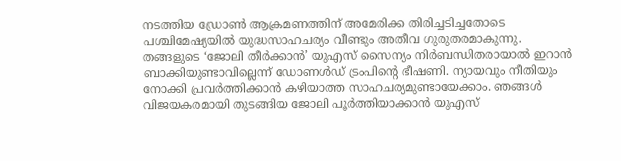നടത്തിയ ഡ്രോണ്‍ ആക്രമണത്തിന് അമേരിക്ക തിരിച്ചടിച്ചതോടെ പശ്ചിമേഷ്യയില്‍ യുദ്ധസാഹചര്യം വീണ്ടും അതീവ ഗുരുതരമാകുന്നു. തങ്ങളുടെ ‘ജോലി തീര്‍ക്കാന്‍’ യുഎസ് സൈന്യം നിര്‍ബന്ധിതരായാല്‍ ഇറാന്‍ ബാക്കിയുണ്ടാവില്ലെന്ന് ഡോണള്‍ഡ് ട്രംപിന്റെ ഭീഷണി. ന്യായവും നീതിയും നോക്കി പ്രവര്‍ത്തിക്കാന്‍ കഴിയാത്ത സാഹചര്യമുണ്ടായേക്കാം. ഞങ്ങള്‍ വിജയകരമായി തുടങ്ങിയ ജോലി പൂര്‍ത്തിയാക്കാന്‍ യുഎസ്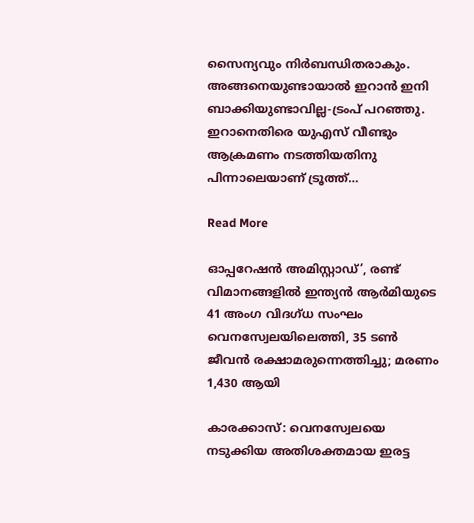സൈന്യവും നിര്‍ബന്ധിതരാകും. അങ്ങനെയുണ്ടായാല്‍ ഇറാന്‍ ഇനി ബാക്കിയുണ്ടാവില്ല-ട്രംപ് പറഞ്ഞു. ഇറാനെതിരെ യുഎസ് വീണ്ടും ആക്രമണം നടത്തിയതിനു പിന്നാലെയാണ് ട്രൂത്ത്…

Read More

ഓപ്പറേഷന്‍ അമിസ്റ്റാഡ്’, രണ്ട് വിമാനങ്ങളില്‍ ഇന്ത്യന്‍ ആര്‍മിയുടെ 41 അംഗ വിദഗ്ധ സംഘം വെനസ്വേലയിലെത്തി, 35 ടണ്‍ ജീവന്‍ രക്ഷാമരുന്നെത്തിച്ചു; മരണം 1,430 ആയി

കാരക്കാസ്: വെനസ്വേലയെ നടുക്കിയ അതിശക്തമായ ഇരട്ട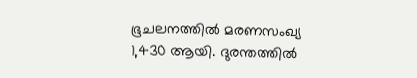ഭൂചലനത്തില്‍ മരണസംഖ്യ 1,430 ആയി. ദുരന്തത്തില്‍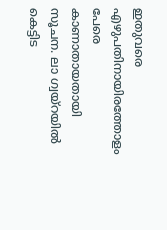ഇതുവരെ എഴുപതിനായിരത്തോളം പേരെ കാണാതായതായി സൂചന. ലാ ഗ്വയ്‌റയില്‍ കെട്ടിട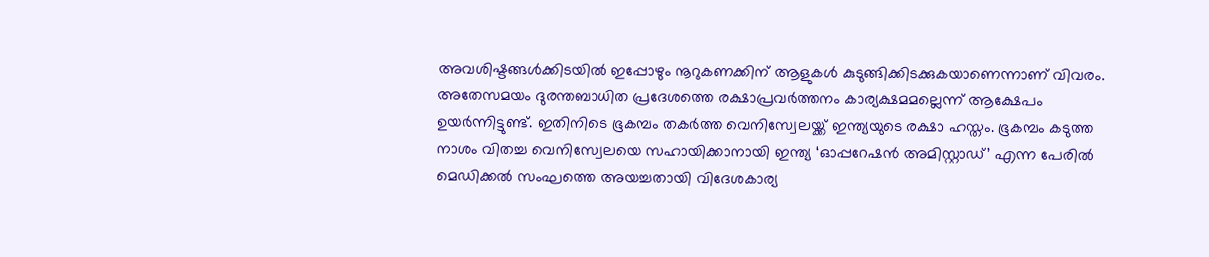അവശിഷ്ടങ്ങള്‍ക്കിടയില്‍ ഇപ്പോഴും നൂറുകണക്കിന് ആളുകള്‍ കുടുങ്ങിക്കിടക്കുകയാണെന്നാണ് വിവരം. അതേസമയം ദുരന്തബാധിത പ്രദേശത്തെ രക്ഷാപ്രവര്‍ത്തനം കാര്യക്ഷമമല്ലെന്ന് ആക്ഷേപം ഉയര്‍ന്നിട്ടുണ്ട്. ഇതിനിടെ ഭൂകമ്പം തകര്‍ത്ത വെനിസ്വേലയ്ക്ക് ഇന്ത്യയുടെ രക്ഷാ ഹസ്തം. ഭൂകമ്പം കടുത്ത നാശം വിതച്ച വെനിസ്വേലയെ സഹായിക്കാനായി ഇന്ത്യ ‘ഓപ്പറേഷന്‍ അമിസ്റ്റാഡ്’ എന്ന പേരില്‍ മെഡിക്കല്‍ സംഘത്തെ അയച്ചതായി വിദേശകാര്യ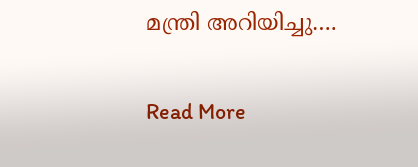മന്ത്രി അറിയിച്ചു….

Read More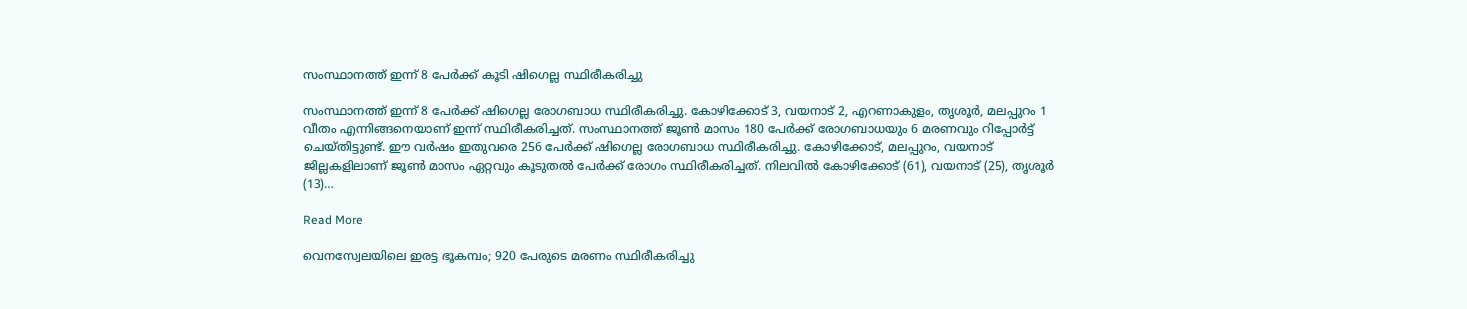സംസ്ഥാനത്ത് ഇന്ന് 8 പേര്‍ക്ക് കൂടി ഷിഗെല്ല സ്ഥിരീകരിച്ചു

സംസ്ഥാനത്ത് ഇന്ന് 8 പേര്‍ക്ക് ഷിഗെല്ല രോഗബാധ സ്ഥിരീകരിച്ചു. കോഴിക്കോട് 3, വയനാട് 2, എറണാകുളം, തൃശൂര്‍, മലപ്പുറം 1 വീതം എന്നിങ്ങനെയാണ് ഇന്ന് സ്ഥിരീകരിച്ചത്. സംസ്ഥാനത്ത് ജൂണ്‍ മാസം 180 പേര്‍ക്ക് രോഗബാധയും 6 മരണവും റിപ്പോര്‍ട്ട് ചെയ്തിട്ടുണ്ട്. ഈ വര്‍ഷം ഇതുവരെ 256 പേര്‍ക്ക് ഷിഗെല്ല രോഗബാധ സ്ഥിരീകരിച്ചു. കോഴിക്കോട്, മലപ്പുറം, വയനാട് ജില്ലകളിലാണ് ജൂണ്‍ മാസം ഏറ്റവും കൂടുതല്‍ പേര്‍ക്ക് രോഗം സ്ഥിരീകരിച്ചത്. നിലവില്‍ കോഴിക്കോട് (61), വയനാട് (25), തൃശൂര്‍ (13)…

Read More

വെനസ്വേലയിലെ ഇരട്ട ഭൂകമ്പം; 920 പേരുടെ മരണം സ്ഥിരീകരിച്ചു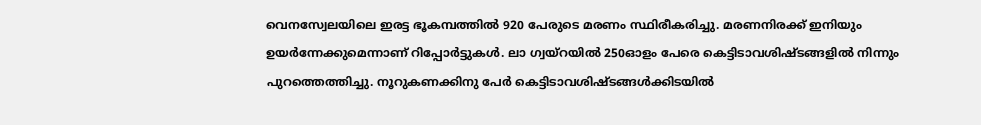വെനസ്വേലയിലെ ഇരട്ട ഭൂകമ്പത്തില്‍ 920 പേരുടെ മരണം സ്ഥിരീകരിച്ചു. മരണനിരക്ക് ഇനിയും ഉയര്‍ന്നേക്കുമെന്നാണ് റിപ്പോര്‍ട്ടുകള്‍. ലാ ഗ്വയ്റയില്‍ 250ഓളം പേരെ കെട്ടിടാവശിഷ്ടങ്ങളില്‍ നിന്നും പുറത്തെത്തിച്ചു. നൂറുകണക്കിനു പേര്‍ കെട്ടിടാവശിഷ്ടങ്ങള്‍ക്കിടയില്‍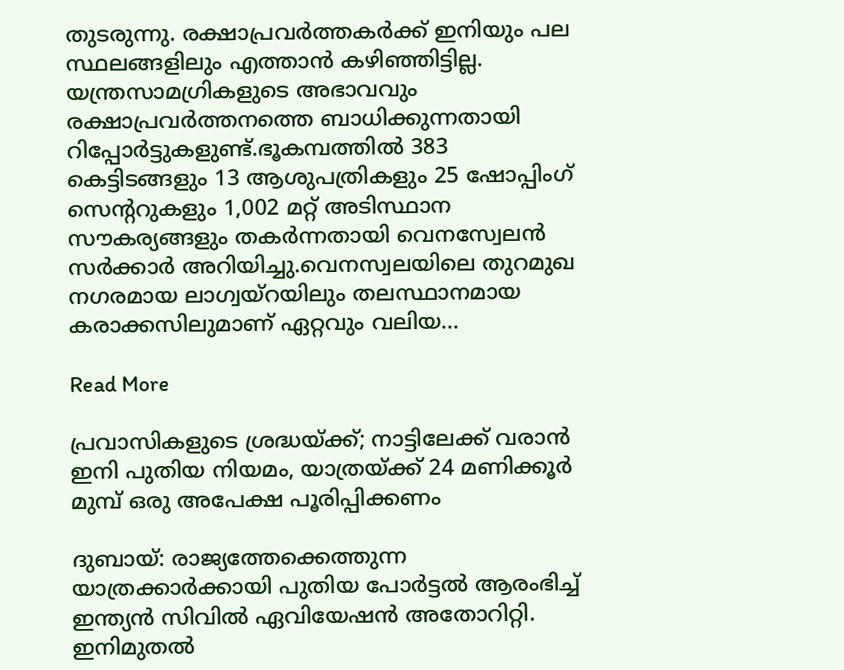തുടരുന്നു. രക്ഷാപ്രവര്‍ത്തകര്‍ക്ക് ഇനിയും പല സ്ഥലങ്ങളിലും എത്താന്‍ കഴിഞ്ഞിട്ടില്ല. യന്ത്രസാമഗ്രികളുടെ അഭാവവും രക്ഷാപ്രവര്‍ത്തനത്തെ ബാധിക്കുന്നതായി റിപ്പോര്‍ട്ടുകളുണ്ട്.ഭൂകമ്പത്തില്‍ 383 കെട്ടിടങ്ങളും 13 ആശുപത്രികളും 25 ഷോപ്പിംഗ് സെന്ററുകളും 1,002 മറ്റ് അടിസ്ഥാന സൗകര്യങ്ങളും തകര്‍ന്നതായി വെനസ്വേലന്‍ സര്‍ക്കാര്‍ അറിയിച്ചു.വെനസ്വലയിലെ തുറമുഖ നഗരമായ ലാഗ്വയ്‌റയിലും തലസ്ഥാനമായ കരാക്കസിലുമാണ് ഏറ്റവും വലിയ…

Read More

പ്രവാസികളുടെ ശ്രദ്ധയ്ക്ക്; നാട്ടിലേക്ക് വരാന്‍ ഇനി പുതിയ നിയമം, യാത്രയ്ക്ക് 24 മണിക്കൂര്‍ മുമ്പ് ഒരു അപേക്ഷ പൂരിപ്പിക്കണം

ദുബായ്: രാജ്യത്തേക്കെത്തുന്ന യാത്രക്കാര്‍ക്കായി പുതിയ പോര്‍ട്ടല്‍ ആരംഭിച്ച് ഇന്ത്യന്‍ സിവില്‍ ഏവിയേഷന്‍ അതോറിറ്റി. ഇനിമുതല്‍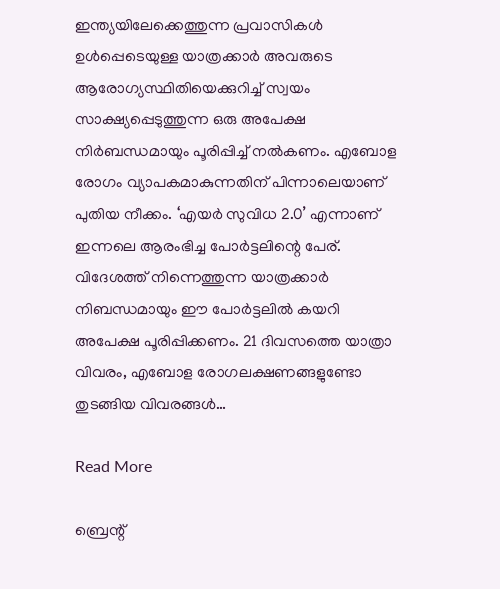ഇന്ത്യയിലേക്കെത്തുന്ന പ്രവാസികള്‍ ഉള്‍പ്പെടെയുള്ള യാത്രക്കാര്‍ അവരുടെ ആരോഗ്യസ്ഥിതിയെക്കുറിച്ച് സ്വയം സാക്ഷ്യപ്പെടുത്തുന്ന ഒരു അപേക്ഷ നിര്‍ബന്ധമായും പൂരിപ്പിച്ച് നല്‍കണം. എബോള രോഗം വ്യാപകമാകുന്നതിന് പിന്നാലെയാണ് പുതിയ നീക്കം. ‘എയര്‍ സുവിധ 2.0’ എന്നാണ് ഇന്നലെ ആരംഭിച്ച പോര്‍ട്ടലിന്റെ പേര്. വിദേശത്ത് നിന്നെത്തുന്ന യാത്രക്കാര്‍ നിബന്ധമായും ഈ പോര്‍ട്ടലില്‍ കയറി അപേക്ഷ പൂരിപ്പിക്കണം. 21 ദിവസത്തെ യാത്രാ വിവരം, എബോള രോഗലക്ഷണങ്ങളുണ്ടോ തുടങ്ങിയ വിവരങ്ങള്‍…

Read More

ബ്രെന്റ്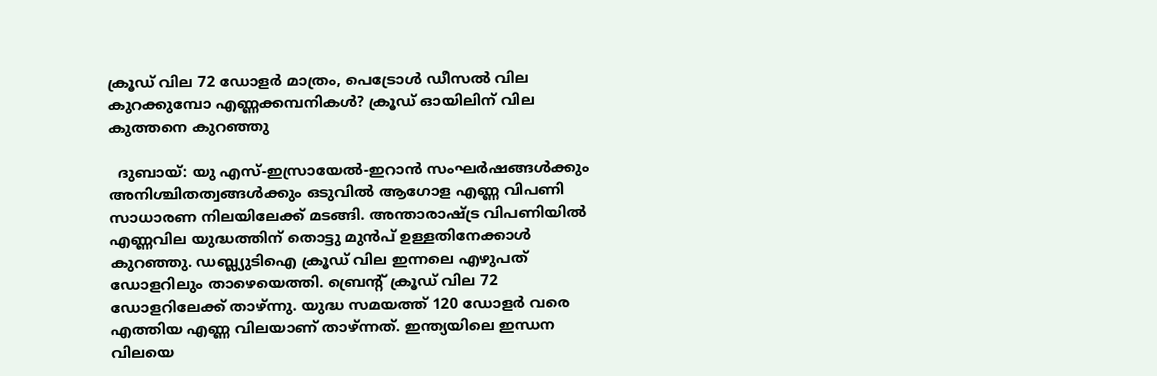ക്രൂഡ് വില 72 ഡോളര്‍ മാത്രം, പെട്രോള്‍ ഡീസല്‍ വില കുറക്കുമ്പോ എണ്ണക്കമ്പനികള്‍? ക്രൂഡ് ഓയിലിന് വില കുത്തനെ കുറഞ്ഞു

  ദുബായ്: യു എസ്-ഇസ്രായേല്‍-ഇറാന്‍ സംഘര്‍ഷങ്ങള്‍ക്കും അനിശ്ചിതത്വങ്ങള്‍ക്കും ഒടുവില്‍ ആഗോള എണ്ണ വിപണി സാധാരണ നിലയിലേക്ക് മടങ്ങി. അന്താരാഷ്ട്ര വിപണിയില്‍ എണ്ണവില യുദ്ധത്തിന് തൊട്ടു മുന്‍പ് ഉള്ളതിനേക്കാള്‍ കുറഞ്ഞു. ഡബ്ല്യുടിഐ ക്രൂഡ് വില ഇന്നലെ എഴുപത് ഡോളറിലും താഴെയെത്തി. ബ്രെന്റ് ക്രൂഡ് വില 72 ഡോളറിലേക്ക് താഴ്ന്നു. യുദ്ധ സമയത്ത് 120 ഡോളര്‍ വരെ എത്തിയ എണ്ണ വിലയാണ് താഴ്ന്നത്. ഇന്ത്യയിലെ ഇന്ധന വിലയെ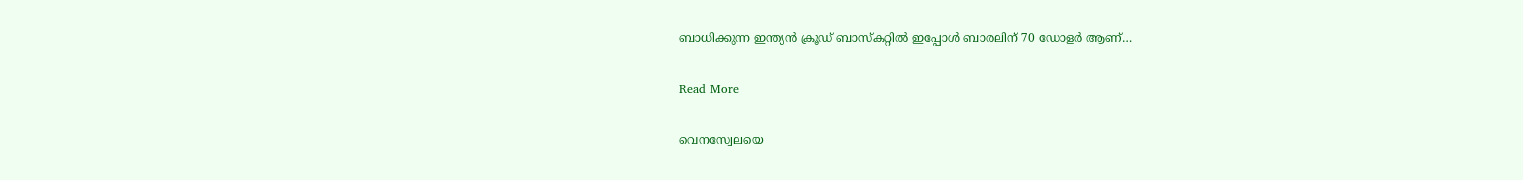ബാധിക്കുന്ന ഇന്ത്യന്‍ ക്രൂഡ് ബാസ്‌കറ്റില്‍ ഇപ്പോള്‍ ബാരലിന് 70 ഡോളര്‍ ആണ്…

Read More

വെനസ്വേലയെ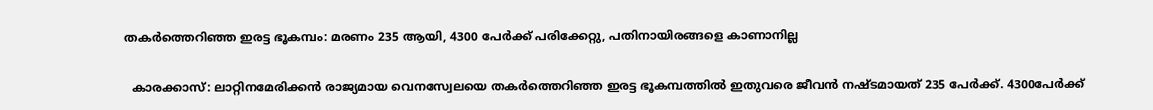തകര്‍ത്തെറിഞ്ഞ ഇരട്ട ഭൂകമ്പം: മരണം 235 ആയി, 4300 പേര്‍ക്ക് പരിക്കേറ്റു, പതിനായിരങ്ങളെ കാണാനില്ല

  കാരക്കാസ്: ലാറ്റിനമേരിക്കന്‍ രാജ്യമായ വെനസ്വേലയെ തകര്‍ത്തെറിഞ്ഞ ഇരട്ട ഭൂകമ്പത്തില്‍ ഇതുവരെ ജീവന്‍ നഷ്ടമായത് 235 പേര്‍ക്ക്. 4300പേര്‍ക്ക്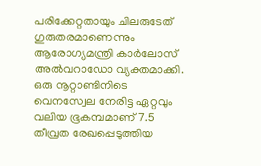പരിക്കേറ്റതായും ചിലരുടേത് ഗുരുതരമാണെന്നും ആരോഗ്യമന്ത്രി കാര്‍ലോസ് അല്‍വറാഡോ വ്യക്തമാക്കി. ഒരു നൂറ്റാണ്ടിനിടെ വെനസ്വേല നേരിട്ട ഏറ്റവും വലിയ ഭൂകമ്പമാണ് 7.5 തീവ്രത രേഖപ്പെടുത്തിയ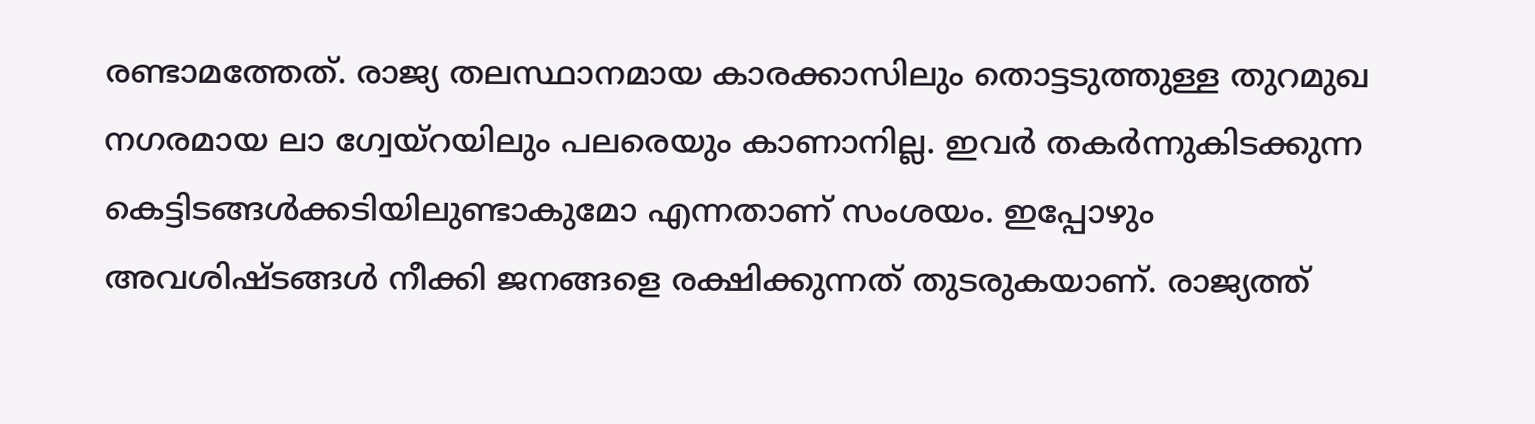രണ്ടാമത്തേത്. രാജ്യ തലസ്ഥാനമായ കാരക്കാസിലും തൊട്ടടുത്തുള്ള തുറമുഖ നഗരമായ ലാ ഗ്വേയ്റയിലും പലരെയും കാണാനില്ല. ഇവര്‍ തകര്‍ന്നുകിടക്കുന്ന കെട്ടിടങ്ങള്‍ക്കടിയിലുണ്ടാകുമോ എന്നതാണ് സംശയം. ഇപ്പോഴും അവശിഷ്ടങ്ങള്‍ നീക്കി ജനങ്ങളെ രക്ഷിക്കുന്നത് തുടരുകയാണ്. രാജ്യത്ത്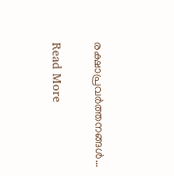രക്ഷാപ്രവര്‍ത്തനങ്ങള്‍…

Read More